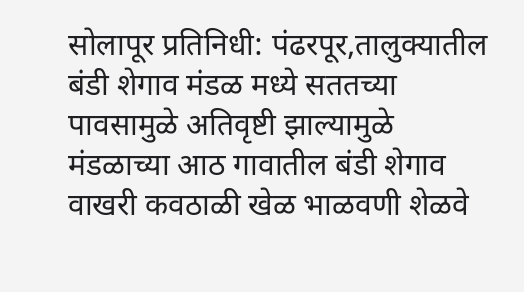सोलापूर प्रतिनिधी: पंढरपूर,तालुक्यातील बंडी शेगाव मंडळ मध्ये सततच्या पावसामुळे अतिवृष्टी झाल्यामुळे मंडळाच्या आठ गावातील बंडी शेगाव वाखरी कवठाळी खेळ भाळवणी शेळवे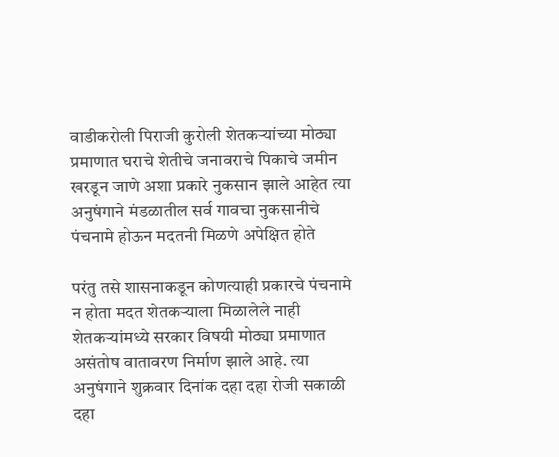वाडीकरोली पिराजी कुरोली शेतकऱ्यांच्या मोठ्या प्रमाणात घराचे शेतीचे जनावराचे पिकाचे जमीन खरडून जाणे अशा प्रकारे नुकसान झाले आहेत त्या अनुषंगाने मंडळातील सर्व गावचा नुकसानीचे पंचनामे होऊन मदतनी मिळणे अपेक्षित होते

परंतु तसे शासनाकडून कोणत्याही प्रकारचे पंचनामे न होता मदत शेतकऱ्याला मिळालेले नाही शेतकऱ्यांमध्ये सरकार विषयी मोठ्या प्रमाणात असंतोष वातावरण निर्माण झाले आहे. त्या अनुषंगाने शुक्रवार दिनांक दहा दहा रोजी सकाळी दहा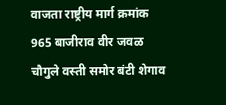वाजता राष्ट्रीय मार्ग क्रमांक 965 बाजीराव वीर जवळ चौगुले वस्ती समोर बंटी शेगाव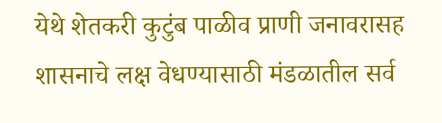येथे शेतकरी कुटुंब पाळीव प्राणी जनावरासह शासनाचे लक्ष वेधण्यासाठी मंडळातील सर्व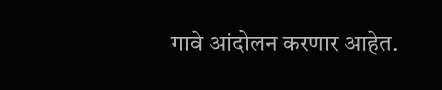गावे आंदोलन करणार आहेत.